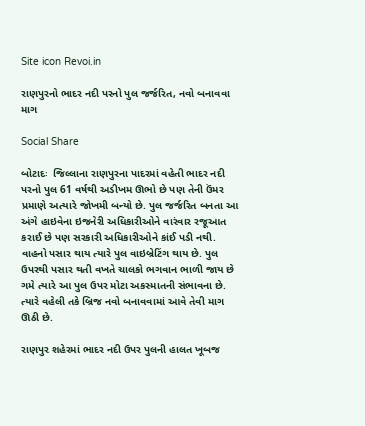Site icon Revoi.in

રાણપુરનો ભાદર નદી પરનો પુલ જર્જરિત, નવો બનાવવા માગ

Social Share

બોટાદઃ  જિલ્લાના રાણપુરના પાદરમાં વહેતી ભાદર નદી પરનો પુલ 61 વર્ષથી અડીખમ ઊભો છે પણ તેની ઉંમર પ્રમાણે અત્યારે જોખમી બન્યો છે. પુલ જર્જરિત બનતા આ અંગે હાઇવેના ઇજનેરી અધિકારીઓને વારંવાર રજૂઆત કરાઈ છે પણ સરકારી અધિકારીઓને કાંઈ પડી નથી. વાહનો પસાર થાય ત્યારે પુલ વાઇબ્રેટિંગ થાય છે. પુલ ઉપરથી પસાર થતી વખતે ચાલકો ભગવાન ભાળી જાય છે ગમે ત્યારે આ પુલ ઉપર મોટા અકસ્માતની સંભાવના છે. ત્યારે વહેલી તકે બ્રિજ નવો બનાવવામાં આવે તેવી માગ ઊઠી છે.

રાણપુર શહેરમાં ભાદર નદી ઉપર પુલની હાલત ખૂબજ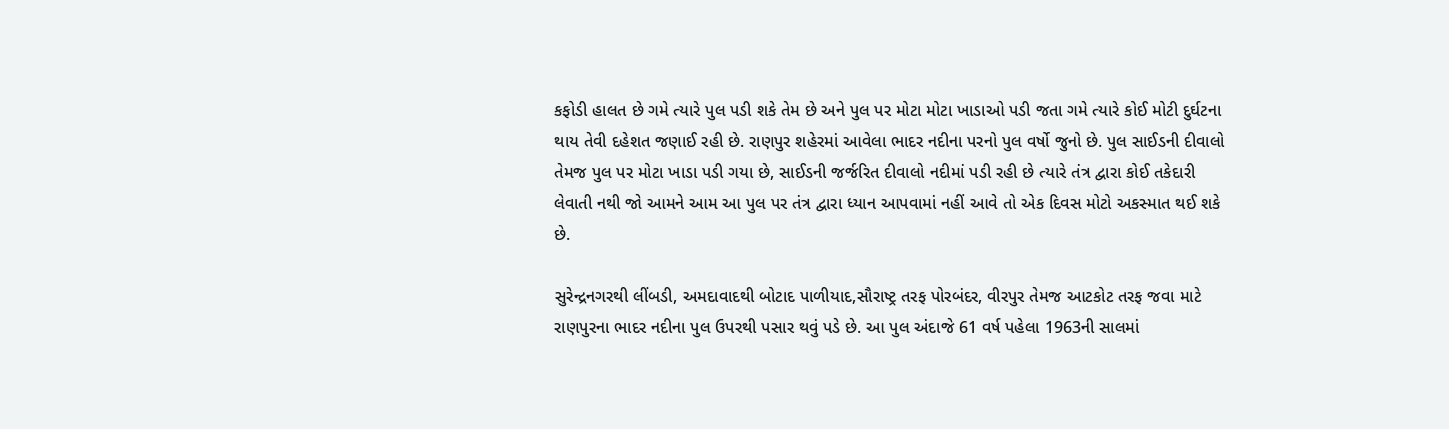કફોડી હાલત છે ગમે ત્યારે પુલ પડી શકે તેમ છે અને પુલ પર મોટા મોટા ખાડાઓ પડી જતા ગમે ત્યારે કોઈ મોટી દુર્ઘટના થાય તેવી દહેશત જણાઈ રહી છે. રાણપુર શહેરમાં આવેલા ભાદર નદીના પરનો પુલ વર્ષો જુનો છે. પુલ સાઈડની દીવાલો તેમજ પુલ પર મોટા ખાડા પડી ગયા છે, સાઈડની જર્જરિત દીવાલો નદીમાં પડી રહી છે ત્યારે તંત્ર દ્વારા કોઈ તકેદારી લેવાતી નથી જો આમને આમ આ પુલ પર તંત્ર દ્વારા ધ્યાન આપવામાં નહીં આવે તો એક દિવસ મોટો અકસ્માત થઈ શકે છે.

સુરેન્દ્રનગરથી લીંબડી, અમદાવાદથી બોટાદ પાળીયાદ,સૌરાષ્ટ્ર તરફ પોરબંદર, વીરપુર તેમજ આટકોટ તરફ જવા માટે રાણપુરના ભાદર નદીના પુલ ઉપરથી પસાર થવું પડે છે. આ પુલ અંદાજે 61 વર્ષ પહેલા 1963ની સાલમાં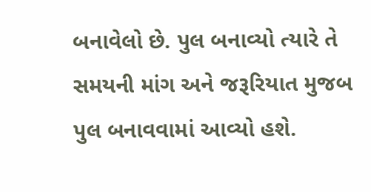બનાવેલો છે. પુલ બનાવ્યો ત્યારે તે સમયની માંગ અને જરૂરિયાત મુજબ પુલ બનાવવામાં આવ્યો હશે.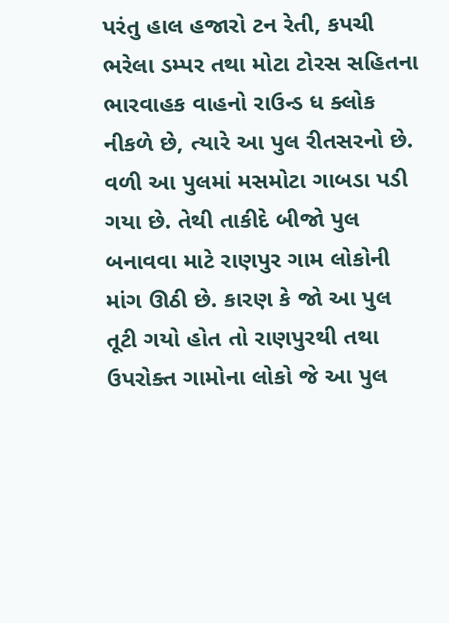પરંતુ હાલ હજારો ટન રેતી, કપચી ભરેલા ડમ્પર તથા મોટા ટોરસ સહિતના ભારવાહક વાહનો રાઉન્ડ ધ ક્લોક નીકળે છે, ત્યારે આ પુલ રીતસરનો છે. વળી આ પુલમાં મસમોટા ગાબડા પડી ગયા છે. તેથી તાકીદે બીજો પુલ બનાવવા માટે રાણપુર ગામ લોકોની માંગ ઊઠી છે. કારણ કે જો આ પુલ તૂટી ગયો હોત તો રાણપુરથી તથા ઉપરોક્ત ગામોના લોકો જે આ પુલ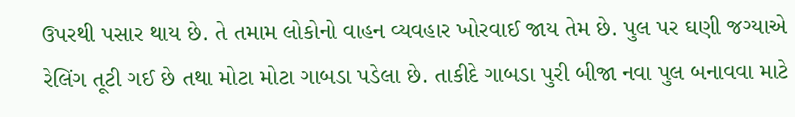ઉપરથી પસાર થાય છે. તે તમામ લોકોનો વાહન વ્યવહાર ખોરવાઈ જાય તેમ છે. પુલ પર ઘણી જગ્યાએ રેલિંગ તૂટી ગઈ છે તથા મોટા મોટા ગાબડા પડેલા છે. તાકીદે ગાબડા પુરી બીજા નવા પુલ બનાવવા માટે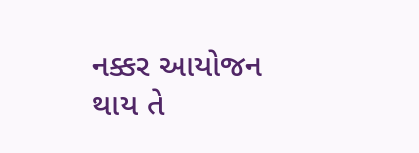નક્કર આયોજન થાય તે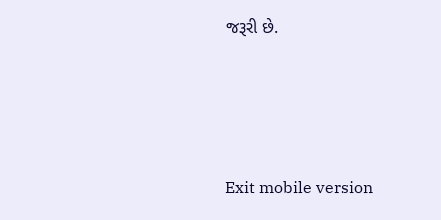જરૂરી છે.





Exit mobile version